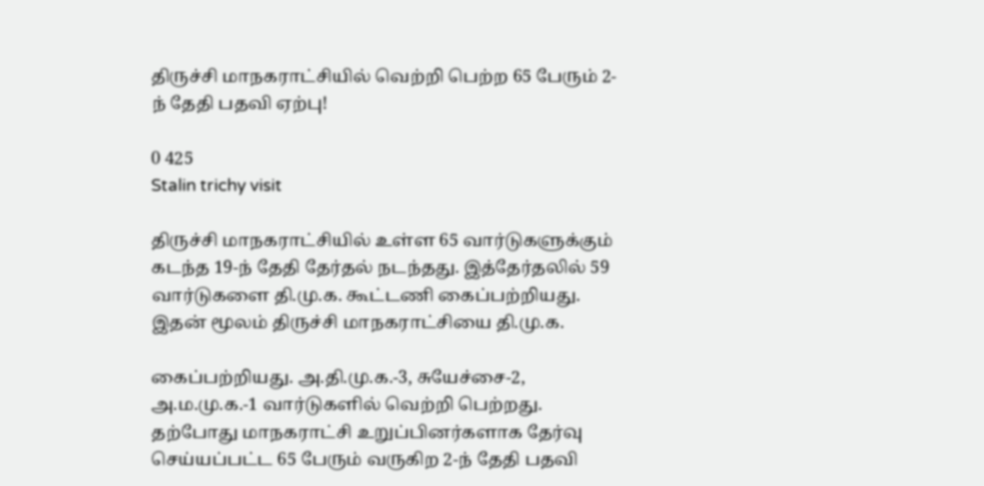திருச்சி மாநகராட்சியில் வெற்றி பெற்ற 65 பேரும் 2-ந் தேதி பதவி ஏற்பு!

0 425
Stalin trichy visit

திருச்சி மாநகராட்சியில் உள்ள 65 வார்டுகளுக்கும் கடந்த 19-ந் தேதி தேர்தல் நடந்தது. இத்தேர்தலில் 59 வார்டுகளை தி.மு.க. கூட்டணி கைப்பற்றியது. இதன் மூலம் திருச்சி மாநகராட்சியை தி.மு.க.

கைப்பற்றியது. அ.தி.மு.க.-3, சுயேச்சை-2, அ.ம.மு.க.-1 வார்டுகளில் வெற்றி பெற்றது. தற்போது மாநகராட்சி உறுப்பினர்களாக தேர்வு செய்யப்பட்ட 65 பேரும் வருகிற 2-ந் தேதி பதவி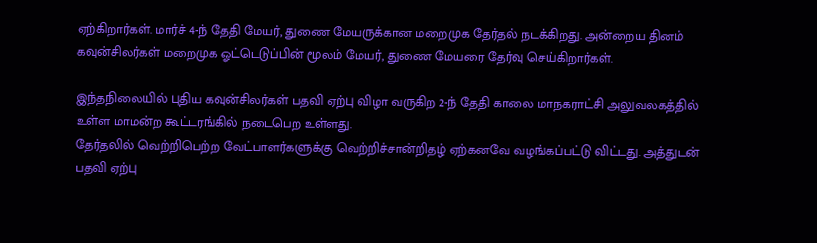ஏற்கிறார்கள். மார்ச் 4-ந் தேதி மேயர், துணை மேயருக்கான மறைமுக தேர்தல் நடக்கிறது. அன்றைய தினம் கவுன்சிலர்கள் மறைமுக ஓட்டெடுப்பின் மூலம் மேயர், துணை மேயரை தேர்வு செய்கிறார்கள்.

இந்தநிலையில் புதிய கவுன்சிலர்கள் பதவி ஏற்பு விழா வருகிற 2-ந் தேதி காலை மாநகராட்சி அலுவலகத்தில் உள்ள மாமன்ற கூட்டரங்கில் நடைபெற உள்ளது.
தேர்தலில் வெற்றிபெற்ற வேட்பாளர்களுக்கு வெற்றிச்சான்றிதழ் ஏற்கனவே வழங்கப்பட்டு விட்டது. அத்துடன் பதவி ஏற்பு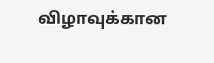விழாவுக்கான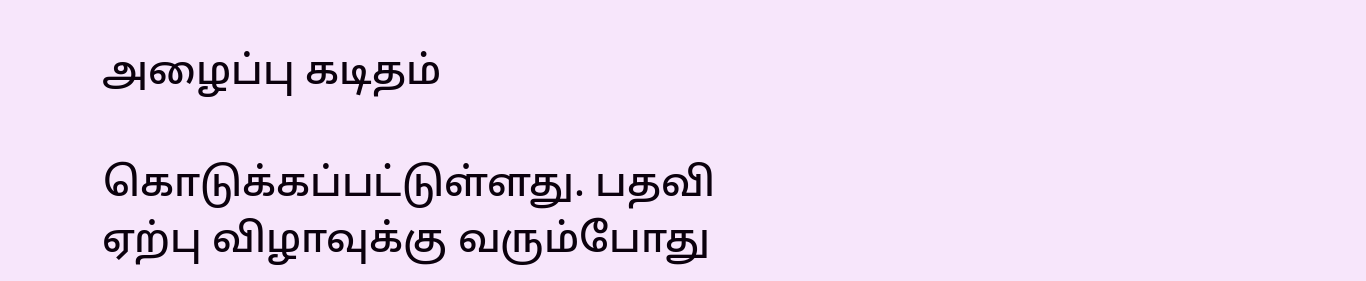அழைப்பு கடிதம்

கொடுக்கப்பட்டுள்ளது. பதவி ஏற்பு விழாவுக்கு வரும்போது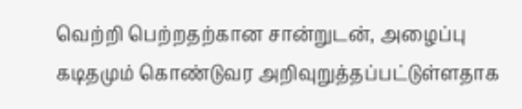வெற்றி பெற்றதற்கான சான்றுடன், அழைப்பு கடிதமும் கொண்டுவர அறிவுறுத்தப்பட்டுள்ளதாக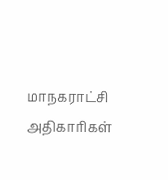மாநகராட்சி அதிகாரிகள்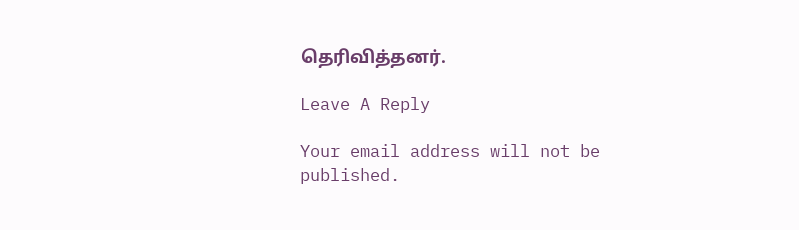தெரிவித்தனர்.

Leave A Reply

Your email address will not be published.